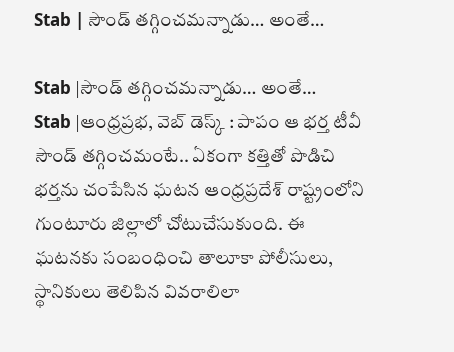Stab | సౌండ్ తగ్గించమన్నాడు… అంతే…

Stab |సౌండ్ తగ్గించమన్నాడు… అంతే…
Stab |ఆంధ్రప్రభ, వెబ్ డెస్క్ : పాపం ఆ భర్త టీవీ సౌండ్ తగ్గించమంటే.. ఏకంగా కత్తితో పొడిచి భర్తను చంపేసిన ఘటన ఆంధ్రప్రదేశ్ రాష్ట్రంలోని గుంటూరు జిల్లాలో చోటుచేసుకుంది. ఈ ఘటనకు సంబంధించి తాలూకా పోలీసులు, స్థానికులు తెలిపిన వివరాలిలా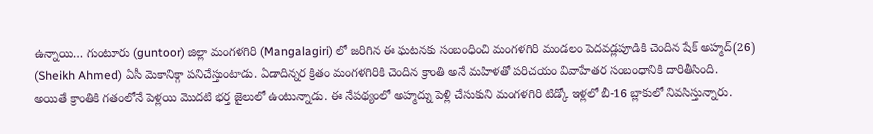ఉన్నాయి… గుంటూరు (guntoor) జిల్లా మంగళగిరి (Mangalagiri) లో జరిగిన ఈ ఘటనకు సంబంధించి మంగళగిరి మండలం పెదవడ్లపూడికి చెందిన షేక్ అహ్మద్(26) (Sheikh Ahmed) ఏసీ మెకానిక్గా పనిచేస్తుంటాడు. ఏడాదిన్నర క్రితం మంగళగిరికి చెందిన క్రాంతి అనే మహిళతో పరిచయం వివాహేతర సంబంధానికి దారితీసింది.
అయితే క్రాంతికి గతంలోనే పెళ్లయి మొదటి భర్త జైలులో ఉంటున్నాడు. ఈ నేపథ్యంలో అహ్మద్ను పెళ్లి చేసుకుని మంగళగిరి టిడ్కో ఇళ్లలో బీ-16 బ్లాకులో నివసిస్తున్నారు.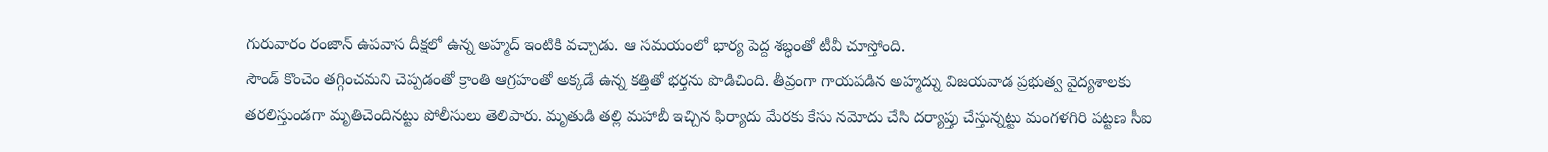గురువారం రంజాన్ ఉపవాస దీక్షలో ఉన్న అహ్మద్ ఇంటికి వచ్చాడు. ఆ సమయంలో భార్య పెద్ద శబ్ధంతో టీవీ చూస్తోంది.
సౌండ్ కొంచెం తగ్గించమని చెప్పడంతో క్రాంతి ఆగ్రహంతో అక్కడే ఉన్న కత్తితో భర్తను పొడిచింది. తీవ్రంగా గాయపడిన అహ్మద్ను విజయవాడ ప్రభుత్వ వైద్యశాలకు తరలిస్తుండగా మృతిచెందినట్టు పోలీసులు తెలిపారు. మృతుడి తల్లి మహాబీ ఇచ్చిన ఫిర్యాదు మేరకు కేసు నమోదు చేసి దర్యాప్తు చేస్తున్నట్టు మంగళగిరి పట్టణ సీఐ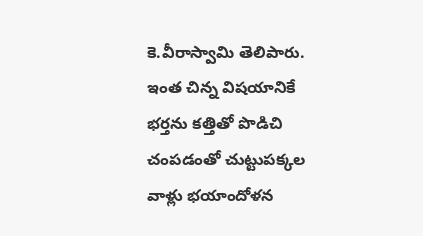కె.వీరాస్వామి తెలిపారు. ఇంత చిన్న విషయానికే భర్తను కత్తితో పొడిచి చంపడంతో చుట్టుపక్కల వాళ్లు భయాందోళన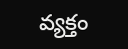వ్యక్తం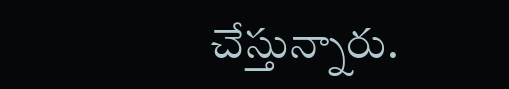చేస్తున్నారు.